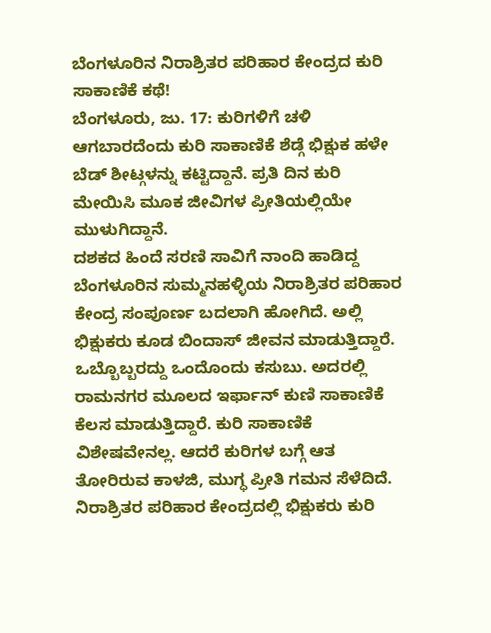ಬೆಂಗಳೂರಿನ ನಿರಾಶ್ರಿತರ ಪರಿಹಾರ ಕೇಂದ್ರದ ಕುರಿ ಸಾಕಾಣಿಕೆ ಕಥೆ!
ಬೆಂಗಳೂರು, ಜು. 17: ಕುರಿಗಳಿಗೆ ಚಳಿ ಆಗಬಾರದೆಂದು ಕುರಿ ಸಾಕಾಣಿಕೆ ಶೆಡ್ಗೆ ಭಿಕ್ಷುಕ ಹಳೇ ಬೆಡ್ ಶೀಟ್ಗಳನ್ನು ಕಟ್ಟಿದ್ದಾನೆ. ಪ್ರತಿ ದಿನ ಕುರಿ ಮೇಯಿಸಿ ಮೂಕ ಜೀವಿಗಳ ಪ್ರೀತಿಯಲ್ಲಿಯೇ ಮುಳುಗಿದ್ದಾನೆ.
ದಶಕದ ಹಿಂದೆ ಸರಣಿ ಸಾವಿಗೆ ನಾಂದಿ ಹಾಡಿದ್ದ ಬೆಂಗಳೂರಿನ ಸುಮ್ಮನಹಳ್ಳಿಯ ನಿರಾಶ್ರಿತರ ಪರಿಹಾರ ಕೇಂದ್ರ ಸಂಪೂರ್ಣ ಬದಲಾಗಿ ಹೋಗಿದೆ. ಅಲ್ಲಿ ಭಿಕ್ಷುಕರು ಕೂಡ ಬಿಂದಾಸ್ ಜೀವನ ಮಾಡುತ್ತಿದ್ದಾರೆ. ಒಬ್ಬೊಬ್ಬರದ್ದು ಒಂದೊಂದು ಕಸುಬು. ಅದರಲ್ಲಿ ರಾಮನಗರ ಮೂಲದ ಇರ್ಫಾನ್ ಕುಣಿ ಸಾಕಾಣಿಕೆ ಕೆಲಸ ಮಾಡುತ್ತಿದ್ದಾರೆ. ಕುರಿ ಸಾಕಾಣಿಕೆ ವಿಶೇಷವೇನಲ್ಲ. ಆದರೆ ಕುರಿಗಳ ಬಗ್ಗೆ ಆತ ತೋರಿರುವ ಕಾಳಜಿ, ಮುಗ್ಧ ಪ್ರೀತಿ ಗಮನ ಸೆಳೆದಿದೆ.
ನಿರಾಶ್ರಿತರ ಪರಿಹಾರ ಕೇಂದ್ರದಲ್ಲಿ ಭಿಕ್ಷುಕರು ಕುರಿ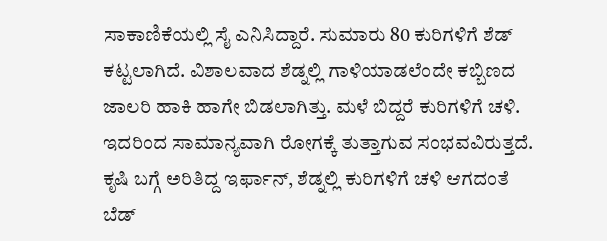ಸಾಕಾಣಿಕೆಯಲ್ಲಿ ಸೈ ಎನಿಸಿದ್ದಾರೆ. ಸುಮಾರು 80 ಕುರಿಗಳಿಗೆ ಶೆಡ್ ಕಟ್ಟಲಾಗಿದೆ. ವಿಶಾಲವಾದ ಶೆಡ್ನಲ್ಲಿ ಗಾಳಿಯಾಡಲೆಂದೇ ಕಬ್ಬಿಣದ ಜಾಲರಿ ಹಾಕಿ ಹಾಗೇ ಬಿಡಲಾಗಿತ್ತು. ಮಳೆ ಬಿದ್ದರೆ ಕುರಿಗಳಿಗೆ ಚಳಿ. ಇದರಿಂದ ಸಾಮಾನ್ಯವಾಗಿ ರೋಗಕ್ಕೆ ತುತ್ತಾಗುವ ಸಂಭವವಿರುತ್ತದೆ.
ಕೃಷಿ ಬಗ್ಗೆ ಅರಿತಿದ್ದ ಇರ್ಫಾನ್, ಶೆಡ್ನಲ್ಲಿ ಕುರಿಗಳಿಗೆ ಚಳಿ ಆಗದಂತೆ ಬೆಡ್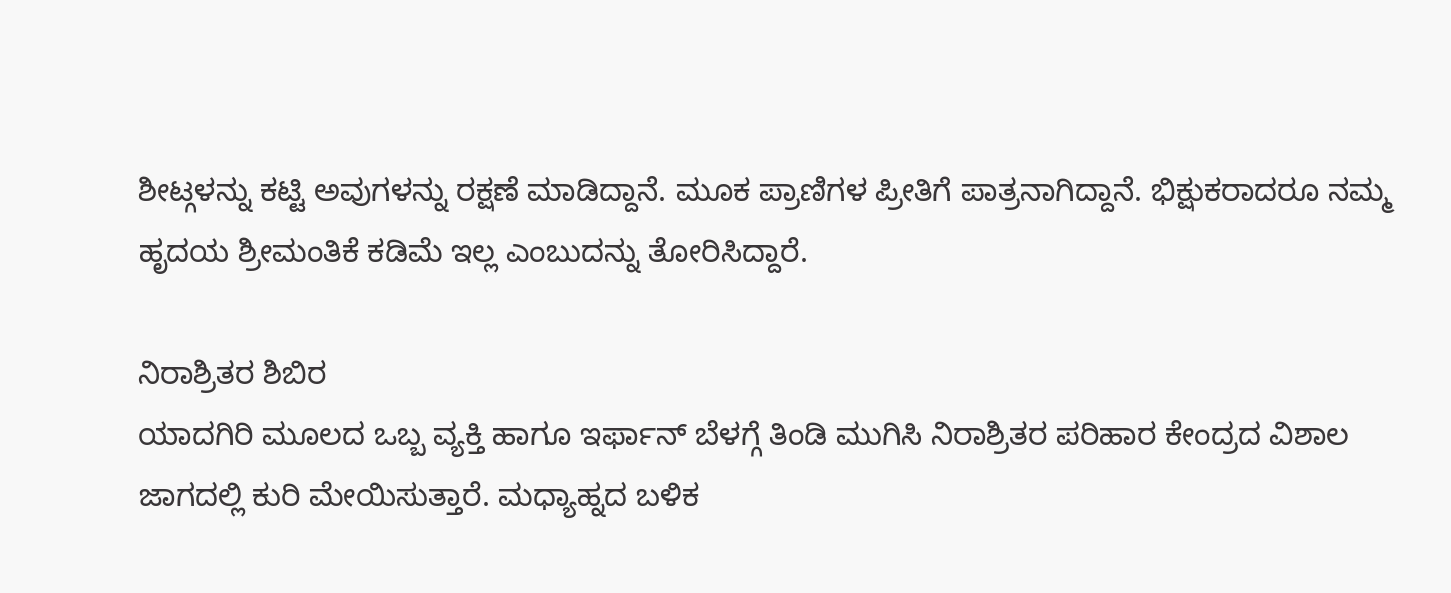ಶೀಟ್ಗಳನ್ನು ಕಟ್ಟಿ ಅವುಗಳನ್ನು ರಕ್ಷಣೆ ಮಾಡಿದ್ದಾನೆ. ಮೂಕ ಪ್ರಾಣಿಗಳ ಪ್ರೀತಿಗೆ ಪಾತ್ರನಾಗಿದ್ದಾನೆ. ಭಿಕ್ಷುಕರಾದರೂ ನಮ್ಮ ಹೃದಯ ಶ್ರೀಮಂತಿಕೆ ಕಡಿಮೆ ಇಲ್ಲ ಎಂಬುದನ್ನು ತೋರಿಸಿದ್ದಾರೆ.

ನಿರಾಶ್ರಿತರ ಶಿಬಿರ
ಯಾದಗಿರಿ ಮೂಲದ ಒಬ್ಬ ವ್ಯಕ್ತಿ ಹಾಗೂ ಇರ್ಫಾನ್ ಬೆಳಗ್ಗೆ ತಿಂಡಿ ಮುಗಿಸಿ ನಿರಾಶ್ರಿತರ ಪರಿಹಾರ ಕೇಂದ್ರದ ವಿಶಾಲ ಜಾಗದಲ್ಲಿ ಕುರಿ ಮೇಯಿಸುತ್ತಾರೆ. ಮಧ್ಯಾಹ್ನದ ಬಳಿಕ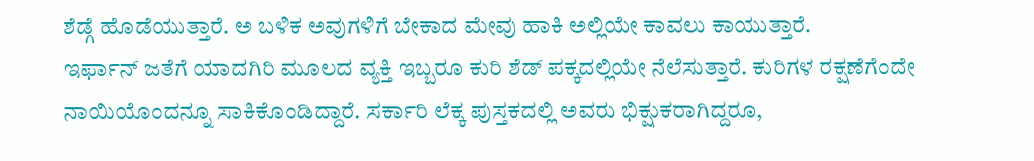ಶೆಡ್ಗೆ ಹೊಡೆಯುತ್ತಾರೆ. ಅ ಬಳಿಕ ಅವುಗಳಿಗೆ ಬೇಕಾದ ಮೇವು ಹಾಕಿ ಅಲ್ಲಿಯೇ ಕಾವಲು ಕಾಯುತ್ತಾರೆ.
ಇರ್ಫಾನ್ ಜತೆಗೆ ಯಾದಗಿರಿ ಮೂಲದ ವ್ಯಕ್ತಿ ಇಬ್ಬರೂ ಕುರಿ ಶೆಡ್ ಪಕ್ಕದಲ್ಲಿಯೇ ನೆಲೆಸುತ್ತಾರೆ. ಕುರಿಗಳ ರಕ್ಷಣೆಗೆಂದೇ ನಾಯಿಯೊಂದನ್ನೂ ಸಾಕಿಕೊಂಡಿದ್ದಾರೆ. ಸರ್ಕಾರಿ ಲೆಕ್ಕ ಪುಸ್ತಕದಲ್ಲಿ ಅವರು ಭಿಕ್ಷುಕರಾಗಿದ್ದರೂ,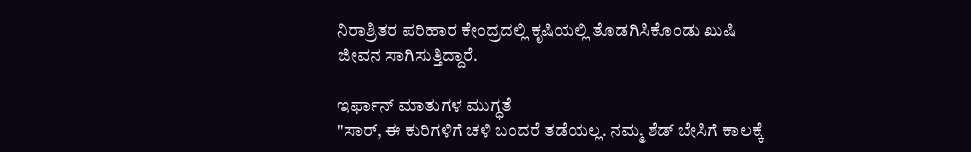ನಿರಾಶ್ರಿತರ ಪರಿಹಾರ ಕೇಂದ್ರದಲ್ಲಿ ಕೃಷಿಯಲ್ಲಿ ತೊಡಗಿಸಿಕೊಂಡು ಖುಷಿ ಜೀವನ ಸಾಗಿಸುತ್ತಿದ್ದಾರೆ.

ಇರ್ಫಾನ್ ಮಾತುಗಳ ಮುಗ್ಧತೆ
"ಸಾರ್, ಈ ಕುರಿಗಳಿಗೆ ಚಳಿ ಬಂದರೆ ತಡೆಯಲ್ಲ. ನಮ್ಮ ಶೆಡ್ ಬೇಸಿಗೆ ಕಾಲಕ್ಕೆ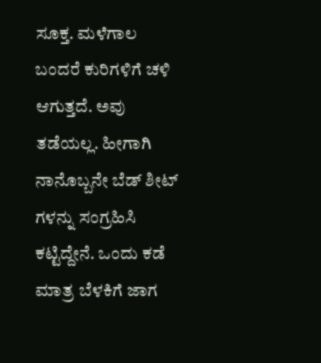ಸೂಕ್ತ. ಮಳೆಗಾಲ ಬಂದರೆ ಕುರಿಗಳಿಗೆ ಚಳಿ ಆಗುತ್ತದೆ. ಅವು ತಡೆಯಲ್ಲ. ಹೀಗಾಗಿ ನಾನೊಬ್ಬನೇ ಬೆಡ್ ಶೀಟ್ ಗಳನ್ನು ಸಂಗ್ರಹಿಸಿ ಕಟ್ಟಿದ್ದೇನೆ. ಒಂದು ಕಡೆ ಮಾತ್ರ ಬೆಳಕಿಗೆ ಜಾಗ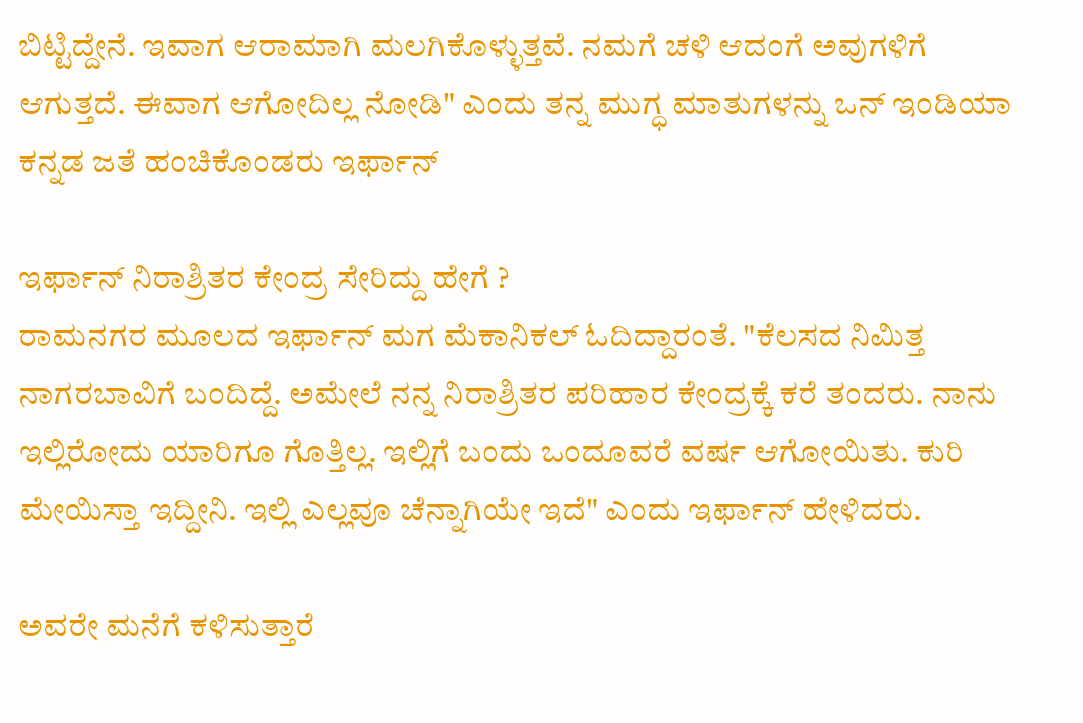ಬಿಟ್ಟಿದ್ದೇನೆ. ಇವಾಗ ಆರಾಮಾಗಿ ಮಲಗಿಕೊಳ್ಳುತ್ತವೆ. ನಮಗೆ ಚಳಿ ಆದಂಗೆ ಅವುಗಳಿಗೆ ಆಗುತ್ತದೆ. ಈವಾಗ ಆಗೋದಿಲ್ಲ ನೋಡಿ" ಎಂದು ತನ್ನ ಮುಗ್ಧ ಮಾತುಗಳನ್ನು ಒನ್ ಇಂಡಿಯಾ ಕನ್ನಡ ಜತೆ ಹಂಚಿಕೊಂಡರು ಇರ್ಫಾನ್

ಇರ್ಫಾನ್ ನಿರಾಶ್ರಿತರ ಕೇಂದ್ರ ಸೇರಿದ್ದು ಹೇಗೆ ?
ರಾಮನಗರ ಮೂಲದ ಇರ್ಫಾನ್ ಮಗ ಮೆಕಾನಿಕಲ್ ಓದಿದ್ದಾರಂತೆ. "ಕೆಲಸದ ನಿಮಿತ್ತ ನಾಗರಬಾವಿಗೆ ಬಂದಿದ್ದೆ. ಅಮೇಲೆ ನನ್ನ ನಿರಾಶ್ರಿತರ ಪರಿಹಾರ ಕೇಂದ್ರಕ್ಕೆ ಕರೆ ತಂದರು. ನಾನು ಇಲ್ಲಿರೋದು ಯಾರಿಗೂ ಗೊತ್ತಿಲ್ಲ. ಇಲ್ಲಿಗೆ ಬಂದು ಒಂದೂವರೆ ವರ್ಷ ಆಗೋಯಿತು. ಕುರಿ ಮೇಯಿಸ್ತಾ ಇದ್ದೀನಿ. ಇಲ್ಲಿ ಎಲ್ಲವೂ ಚೆನ್ನಾಗಿಯೇ ಇದೆ" ಎಂದು ಇರ್ಫಾನ್ ಹೇಳಿದರು.

ಅವರೇ ಮನೆಗೆ ಕಳಿಸುತ್ತಾರೆ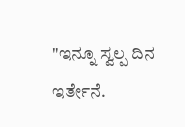"ಇನ್ನೂ ಸ್ವಲ್ಪ ದಿನ ಇರ್ತೇನೆ.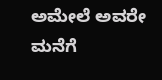ಅಮೇಲೆ ಅವರೇ ಮನೆಗೆ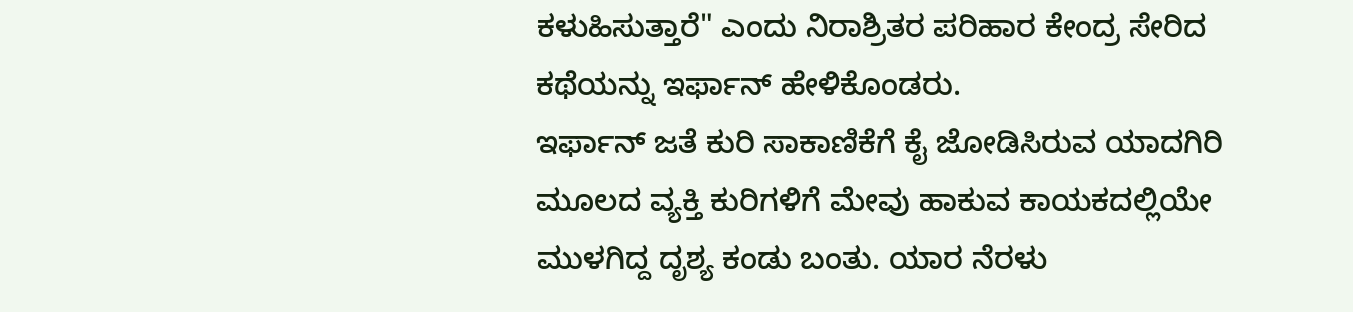ಕಳುಹಿಸುತ್ತಾರೆ" ಎಂದು ನಿರಾಶ್ರಿತರ ಪರಿಹಾರ ಕೇಂದ್ರ ಸೇರಿದ ಕಥೆಯನ್ನು ಇರ್ಫಾನ್ ಹೇಳಿಕೊಂಡರು.
ಇರ್ಫಾನ್ ಜತೆ ಕುರಿ ಸಾಕಾಣಿಕೆಗೆ ಕೈ ಜೋಡಿಸಿರುವ ಯಾದಗಿರಿ ಮೂಲದ ವ್ಯಕ್ತಿ ಕುರಿಗಳಿಗೆ ಮೇವು ಹಾಕುವ ಕಾಯಕದಲ್ಲಿಯೇ ಮುಳಗಿದ್ದ ದೃಶ್ಯ ಕಂಡು ಬಂತು. ಯಾರ ನೆರಳು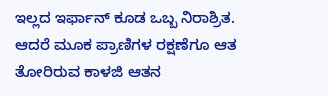ಇಲ್ಲದ ಇರ್ಫಾನ್ ಕೂಡ ಒಬ್ಬ ನಿರಾಶ್ರಿತ. ಆದರೆ ಮೂಕ ಪ್ರಾಣಿಗಳ ರಕ್ಷಣೆಗೂ ಆತ ತೋರಿರುವ ಕಾಳಜಿ ಆತನ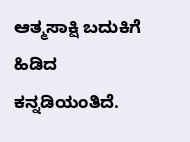ಆತ್ಮಸಾಕ್ಷಿ ಬದುಕಿಗೆ ಹಿಡಿದ ಕನ್ನಡಿಯಂತಿದೆ.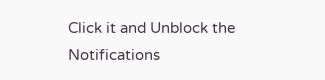Click it and Unblock the Notifications